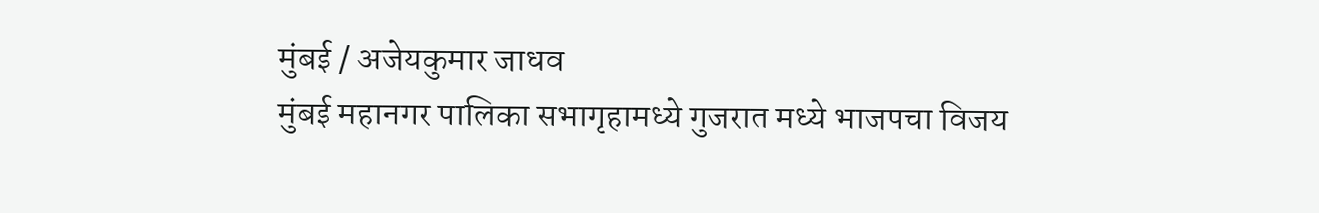मुंबई / अजेयकुमार जाधव
मुंबई महानगर पालिका सभागृहामध्ये गुजरात मध्ये भाजपचा विजय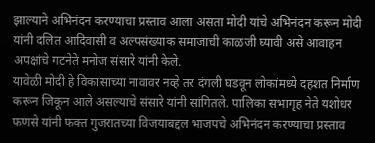झाल्याने अभिनंदन करण्याचा प्रस्ताव आला असता मोदी यांचे अभिनंदन करून मोदी यांनी दलित आदिवासी व अल्पसंख्याक समाजाची काळजी घ्यावी असे आवाहन अपक्षांचे गटनेते मनोज संसारे यांनी केले.
यावेळी मोदी हे विकासाच्या नावावर नव्हे तर दंगली घडवून लोकांमध्ये दहशत निर्माण करून जिकून आले असल्याचे संसारे यांनी सांगितले. पालिका सभागृह नेते यशोधर फणसे यांनी फक्त गुजरातच्या विजयाबद्दल भाजपचे अभिनंदन करण्याचा प्रस्ताव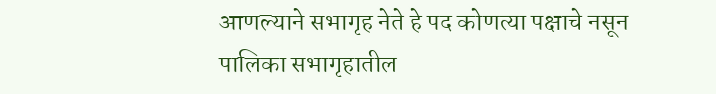आणल्याने सभागृह नेते हे पद कोणत्या पक्षाचे नसून पालिका सभागृहातील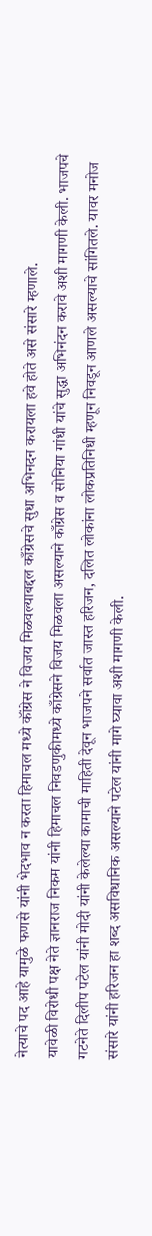नेत्याचे पद आहे यामुळे फणसे यांनी भेदभाव न करता हिमाचल मध्ये कॉंग्रेस ने विजय मिळवल्याबद्दल काँग्रेसचे सुधा अभिनदन करायला हवे होते असे संसारे म्हणाले.
यावेळी विरोधी पक्ष नेते ज्ञानराज निकम यांनी हिमाचल निवडणुकीमध्ये काँग्रेसने विजय मिळवला असल्याने काँग्रेस व सोनिया गांधी यांचे सुद्धा अभिनंदन करावे अशी मागणी केली. भाजपचे गटनेते दिलीप पटेल यांनी मोदी यांनी केलेल्या कामाची माहिती देवून भाजपने सर्वात जास्त हरिजन, दलित लोकांना लोकप्रतिनिधी म्हणून निवडून आणले असल्याचे सांगितले. यावर मनोज संसारे यांनी हरिजन हा शब्द असविधानिक असल्याने पटेल यांनी मागे घ्यावा अशी मागणी केली.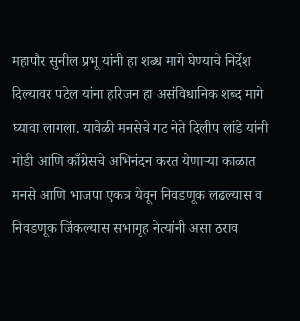महापौर सुनील प्रभू यांनी हा शब्ध मागे घेण्याचे निर्देश दिल्यावर पटेल यांना हरिजन हा असंविधानिक शब्द मागे घ्यावा लागला. यावेळी मनसेचे गट नेते दिलीप लांडे यांनी मोडी आणि काँग्रेसचे अभिनंदन करत येणाऱ्या काळात मनसे आणि भाजपा एकत्र येवून निवडणूक लढल्यास व निवडणूक जिंकल्यास सभागृह नेत्यांनी असा ठराव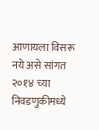आणायला विसरू नये असे सांगत २०१४ च्या निवडणुकीमध्ये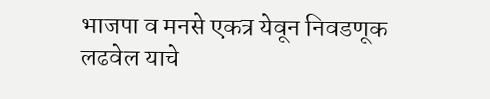भाजपा व मनसे एकत्र येवून निवडणूक लढवेल याचे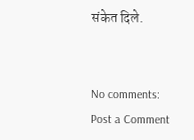संकेत दिले.


No comments:
Post a Comment